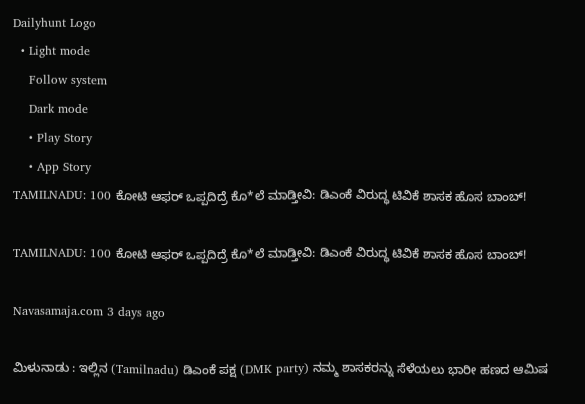Dailyhunt Logo
  • Light mode
    Follow system
    Dark mode
    • Play Story
    • App Story
TAMILNADU: 100 ಕೋಟಿ ಆಫರ್ ಒಪ್ಪದಿದ್ರೆ ಕೊ*ಲೆ ಮಾಡ್ತೀವಿ: ಡಿಎಂಕೆ ವಿರುದ್ಧ ಟಿವಿಕೆ ಶಾಸಕ ಹೊಸ ಬಾಂಬ್!

TAMILNADU: 100 ಕೋಟಿ ಆಫರ್ ಒಪ್ಪದಿದ್ರೆ ಕೊ*ಲೆ ಮಾಡ್ತೀವಿ: ಡಿಎಂಕೆ ವಿರುದ್ಧ ಟಿವಿಕೆ ಶಾಸಕ ಹೊಸ ಬಾಂಬ್!

Navasamaja.com 3 days ago

ಮಿಳುನಾಡು : ಇಲ್ಲಿನ (Tamilnadu) ಡಿಎಂಕೆ ಪಕ್ಷ (DMK party) ನಮ್ಮ ಶಾಸಕರನ್ನು ಸೆಳೆಯಲು ಭಾರೀ ಹಣದ ಆಮಿಷ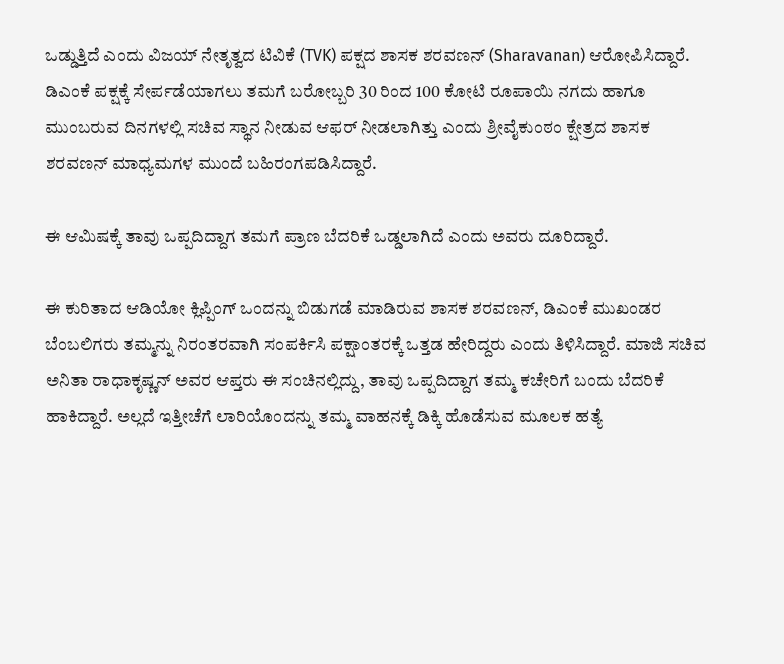ಒಡ್ಡುತ್ತಿದೆ ಎಂದು ವಿಜಯ್ ನೇತೃತ್ವದ ಟಿವಿಕೆ (TVK) ಪಕ್ಷದ ಶಾಸಕ ಶರವಣನ್ (Sharavanan) ಆರೋಪಿಸಿದ್ದಾರೆ. ಡಿಎಂಕೆ ಪಕ್ಷಕ್ಕೆ ಸೇರ್ಪಡೆಯಾಗಲು ತಮಗೆ ಬರೋಬ್ಬರಿ 30 ರಿಂದ 100 ಕೋಟಿ ರೂಪಾಯಿ ನಗದು ಹಾಗೂ ಮುಂಬರುವ ದಿನಗಳಲ್ಲಿ ಸಚಿವ ಸ್ಥಾನ ನೀಡುವ ಆಫರ್ ನೀಡಲಾಗಿತ್ತು ಎಂದು ಶ್ರೀವೈಕುಂಠಂ ಕ್ಷೇತ್ರದ ಶಾಸಕ ಶರವಣನ್ ಮಾಧ್ಯಮಗಳ ಮುಂದೆ ಬಹಿರಂಗಪಡಿಸಿದ್ದಾರೆ.

ಈ ಆಮಿಷಕ್ಕೆ ತಾವು ಒಪ್ಪದಿದ್ದಾಗ ತಮಗೆ ಪ್ರಾಣ ಬೆದರಿಕೆ ಒಡ್ಡಲಾಗಿದೆ ಎಂದು ಅವರು ದೂರಿದ್ದಾರೆ.

ಈ ಕುರಿತಾದ ಆಡಿಯೋ ಕ್ಲಿಪ್ಪಿಂಗ್ ಒಂದನ್ನು ಬಿಡುಗಡೆ ಮಾಡಿರುವ ಶಾಸಕ ಶರವಣನ್, ಡಿಎಂಕೆ ಮುಖಂಡರ ಬೆಂಬಲಿಗರು ತಮ್ಮನ್ನು ನಿರಂತರವಾಗಿ ಸಂಪರ್ಕಿಸಿ ಪಕ್ಷಾಂತರಕ್ಕೆ ಒತ್ತಡ ಹೇರಿದ್ದರು ಎಂದು ತಿಳಿಸಿದ್ದಾರೆ. ಮಾಜಿ ಸಚಿವ ಅನಿತಾ ರಾಧಾಕೃಷ್ಣನ್ ಅವರ ಆಪ್ತರು ಈ ಸಂಚಿನಲ್ಲಿದ್ದು, ತಾವು ಒಪ್ಪದಿದ್ದಾಗ ತಮ್ಮ ಕಚೇರಿಗೆ ಬಂದು ಬೆದರಿಕೆ ಹಾಕಿದ್ದಾರೆ. ಅಲ್ಲದೆ ಇತ್ತೀಚೆಗೆ ಲಾರಿಯೊಂದನ್ನು ತಮ್ಮ ವಾಹನಕ್ಕೆ ಡಿಕ್ಕಿ ಹೊಡೆಸುವ ಮೂಲಕ ಹತ್ಯೆ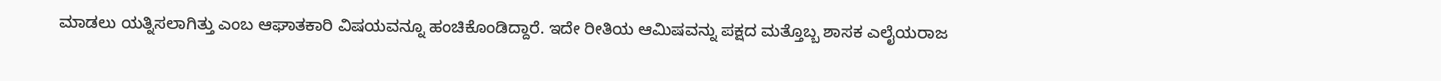ಮಾಡಲು ಯತ್ನಿಸಲಾಗಿತ್ತು ಎಂಬ ಆಘಾತಕಾರಿ ವಿಷಯವನ್ನೂ ಹಂಚಿಕೊಂಡಿದ್ದಾರೆ. ಇದೇ ರೀತಿಯ ಆಮಿಷವನ್ನು ಪಕ್ಷದ ಮತ್ತೊಬ್ಬ ಶಾಸಕ ಎಲೈಯರಾಜ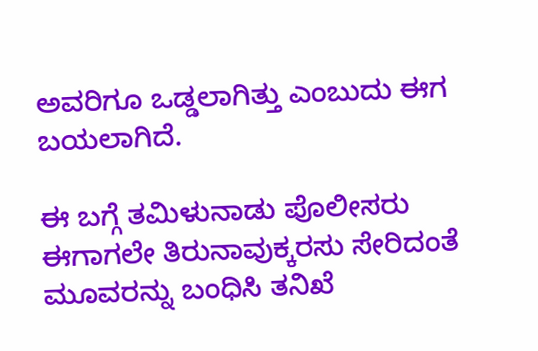ಅವರಿಗೂ ಒಡ್ಡಲಾಗಿತ್ತು ಎಂಬುದು ಈಗ ಬಯಲಾಗಿದೆ.

ಈ ಬಗ್ಗೆ ತಮಿಳುನಾಡು ಪೊಲೀಸರು ಈಗಾಗಲೇ ತಿರುನಾವುಕ್ಕರಸು ಸೇರಿದಂತೆ ಮೂವರನ್ನು ಬಂಧಿಸಿ ತನಿಖೆ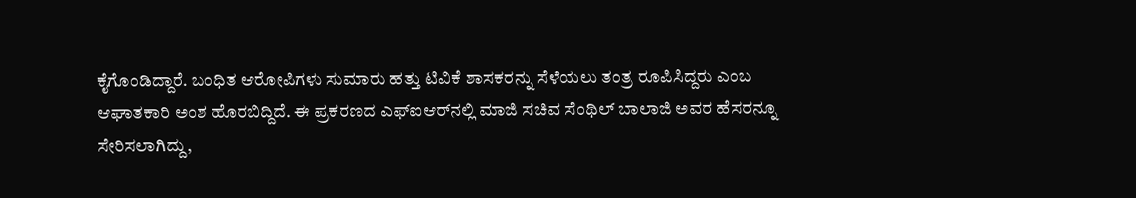ಕೈಗೊಂಡಿದ್ದಾರೆ. ಬಂಧಿತ ಆರೋಪಿಗಳು ಸುಮಾರು ಹತ್ತು ಟಿವಿಕೆ ಶಾಸಕರನ್ನು ಸೆಳೆಯಲು ತಂತ್ರ ರೂಪಿಸಿದ್ದರು ಎಂಬ ಆಘಾತಕಾರಿ ಅಂಶ ಹೊರಬಿದ್ದಿದೆ. ಈ ಪ್ರಕರಣದ ಎಫ್‌ಐಆರ್‌ನಲ್ಲಿ ಮಾಜಿ ಸಚಿವ ಸೆಂಥಿಲ್ ಬಾಲಾಜಿ ಅವರ ಹೆಸರನ್ನೂ ಸೇರಿಸಲಾಗಿದ್ದು,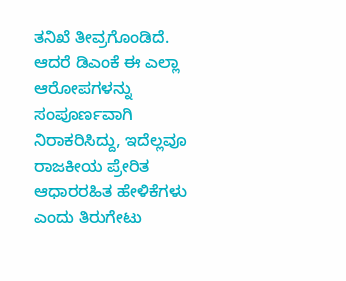ತನಿಖೆ ತೀವ್ರಗೊಂಡಿದೆ. ಆದರೆ ಡಿಎಂಕೆ ಈ ಎಲ್ಲಾ ಆರೋಪಗಳನ್ನು ಸಂಪೂರ್ಣವಾಗಿ ನಿರಾಕರಿಸಿದ್ದು, ಇದೆಲ್ಲವೂ ರಾಜಕೀಯ ಪ್ರೇರಿತ ಆಧಾರರಹಿತ ಹೇಳಿಕೆಗಳು ಎಂದು ತಿರುಗೇಟು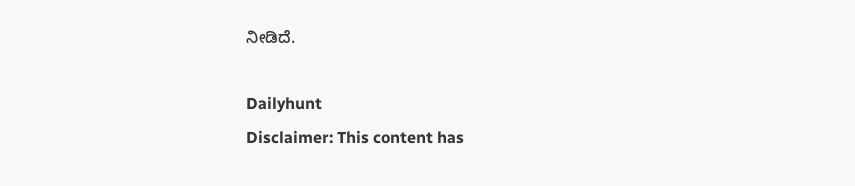ನೀಡಿದೆ.

Dailyhunt
Disclaimer: This content has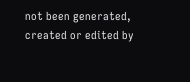not been generated, created or edited by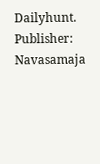Dailyhunt. Publisher: Navasamaja